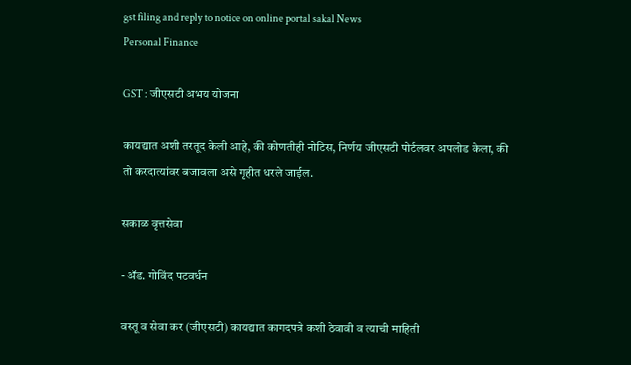gst filing and reply to notice on online portal sakal News
Personal Finance

GST : जीएसटी अभय योजना

कायद्यात अशी तरतूद केली आहे, की कोणतीही नोटिस, निर्णय जीएसटी पोर्टलवर अपलोड केला, की तो करदात्यांवर बजावला असे गृहीत धरले जाईल.

सकाळ वृत्तसेवा

- ॲड. गोविंद पटवर्धन

वस्तू व सेवा कर (जीएसटी) कायद्यात कागदपत्रे कशी ठेवावी व त्याची माहिती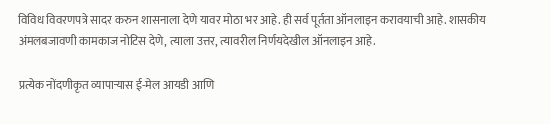विविध विवरणपत्रे सादर करुन शासनाला देणे यावर मोठा भर आहे. ही सर्व पूर्तता ऑनलाइन करावयाची आहे. शासकीय अंमलबजावणी कामकाज नोटिस देणे, त्याला उत्तर, त्यावरील निर्णयदेखील ऑनलाइन आहे.

प्रत्येक नोंदणीकृत व्यापाऱ्यास ई-मेल आयडी आणि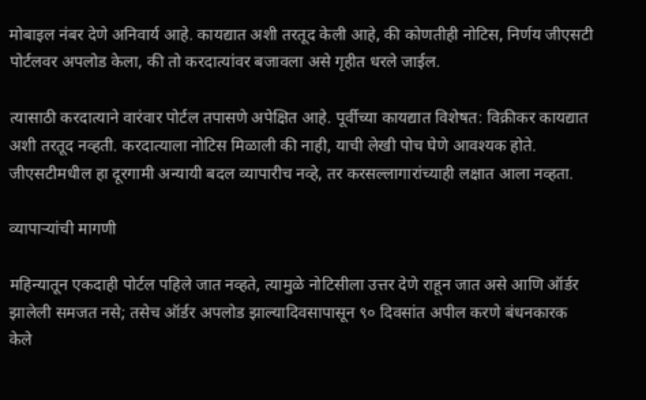मोबाइल नंबर देणे अनिवार्य आहे. कायद्यात अशी तरतूद केली आहे, की कोणतीही नोटिस, निर्णय जीएसटी पोर्टलवर अपलोड केला, की तो करदात्यांवर बजावला असे गृहीत धरले जाईल.

त्यासाठी करदात्याने वारंवार पोर्टल तपासणे अपेक्षित आहे. पूर्वीच्या कायद्यात विशेषत: विक्रीकर कायद्यात अशी तरतूद नव्हती. करदात्याला नोटिस मिळाली की नाही, याची लेखी पोच घेणे आवश्यक होते. जीएसटीमधील हा दूरगामी अन्यायी बदल व्यापारीच नव्हे, तर करसल्लागारांच्याही लक्षात आला नव्हता.

व्यापाऱ्यांची मागणी

महिन्यातून एकदाही पोर्टल पहिले जात नव्हते, त्यामुळे नोटिसीला उत्तर देणे राहून जात असे आणि ऑर्डर झालेली समजत नसे; तसेच ऑर्डर अपलोड झाल्यादिवसापासून ९० दिवसांत अपील करणे बंधनकारक केले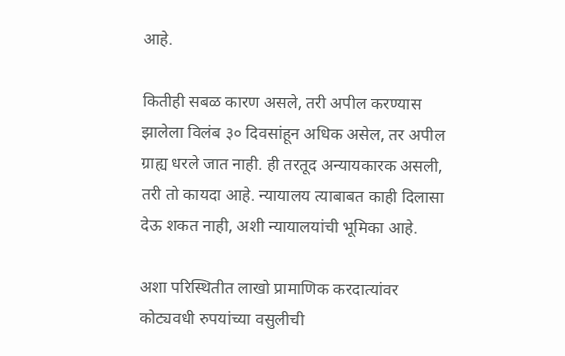आहे.

कितीही सबळ कारण असले, तरी अपील करण्यास झालेला विलंब ३० दिवसांहून अधिक असेल, तर अपील ग्राह्य धरले जात नाही. ही तरतूद अन्यायकारक असली, तरी तो कायदा आहे. न्यायालय त्याबाबत काही दिलासा देऊ शकत नाही, अशी न्यायालयांची भूमिका आहे.

अशा परिस्थितीत लाखो प्रामाणिक करदात्यांवर कोट्यवधी रुपयांच्या वसुलीची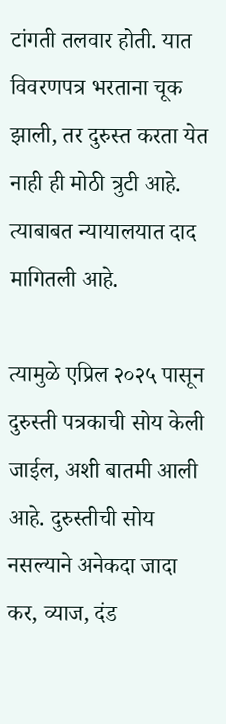टांगती तलवार होती. यात विवरणपत्र भरताना चूक झाली, तर दुरुस्त करता येत नाही ही मोठी त्रुटी आहे. त्याबाबत न्यायालयात दाद मागितली आहे.

त्यामुळे एप्रिल २०२५ पासून दुरुस्ती पत्रकाची सोय केली जाईल, अशी बातमी आली आहे. दुरुस्तीची सोय नसल्याने अनेकदा जादा कर, व्याज, दंड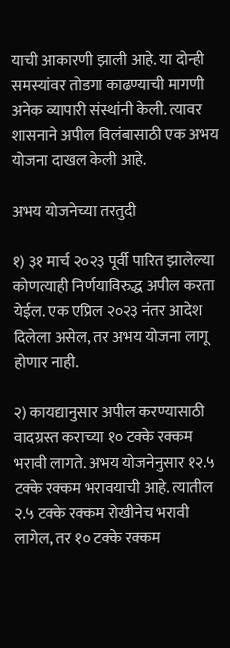याची आकारणी झाली आहे. या दोन्ही समस्यांवर तोडगा काढण्याची मागणी अनेक व्यापारी संस्थांनी केली. त्यावर शासनाने अपील विलंबासाठी एक अभय योजना दाखल केली आहे.

अभय योजनेच्या तरतुदी

१) ३१ मार्च २०२३ पूर्वी पारित झालेल्या कोणत्याही निर्णयाविरुद्ध अपील करता येईल. एक एप्रिल २०२३ नंतर आदेश दिलेला असेल, तर अभय योजना लागू होणार नाही.

२) कायद्यानुसार अपील करण्यासाठी वादग्रस्त कराच्या १० टक्के रक्कम भरावी लागते. अभय योजनेनुसार १२.५ टक्के रक्कम भरावयाची आहे. त्यातील २.५ टक्के रक्कम रोखीनेच भरावी लागेल, तर १० टक्के रक्कम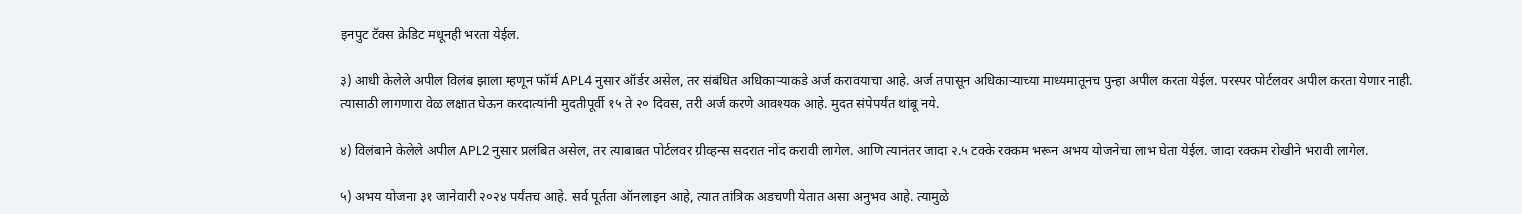इनपुट टॅक्स क्रेडिट मधूनही भरता येईल.

३) आधी केलेले अपील विलंब झाला म्हणून फॉर्म APL4 नुसार ऑर्डर असेल, तर संबंधित अधिकाऱ्याकडे अर्ज करावयाचा आहे. अर्ज तपासून अधिकाऱ्याच्या माध्यमातूनच पुन्हा अपील करता येईल. परस्पर पोर्टलवर अपील करता येणार नाही. त्यासाठी लागणारा वेळ लक्षात घेऊन करदात्यांनी मुदतीपूर्वी १५ ते २० दिवस, तरी अर्ज करणे आवश्यक आहे. मुदत संपेपर्यंत थांबू नये.

४) विलंबाने केलेले अपील APL2 नुसार प्रलंबित असेल, तर त्याबाबत पोर्टलवर ग्रीव्हन्स सदरात नोंद करावी लागेल. आणि त्यानंतर जादा २.५ टक्के रक्कम भरून अभय योजनेचा लाभ घेता येईल. जादा रक्कम रोखीने भरावी लागेल.

५) अभय योजना ३१ जानेवारी २०२४ पर्यंतच आहे. सर्व पूर्तता ऑनलाइन आहे, त्यात तांत्रिक अडचणी येतात असा अनुभव आहे. त्यामुळे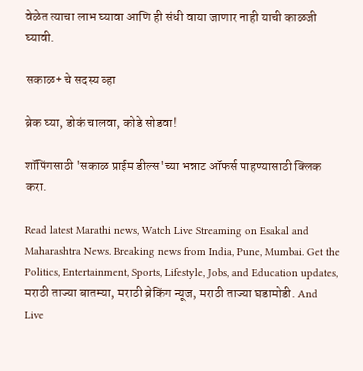वेळेत त्याचा लाभ घ्यावा आणि ही संधी वाया जाणार नाही याची काळजी घ्यावी.

सकाळ+ चे सदस्य व्हा

ब्रेक घ्या, डोकं चालवा, कोडे सोडवा!

शॉपिंगसाठी 'सकाळ प्राईम डील्स'च्या भन्नाट ऑफर्स पाहण्यासाठी क्लिक करा.

Read latest Marathi news, Watch Live Streaming on Esakal and Maharashtra News. Breaking news from India, Pune, Mumbai. Get the Politics, Entertainment, Sports, Lifestyle, Jobs, and Education updates, मराठी ताज्या बातम्या, मराठी ब्रेकिंग न्यूज, मराठी ताज्या घडामोडी. And Live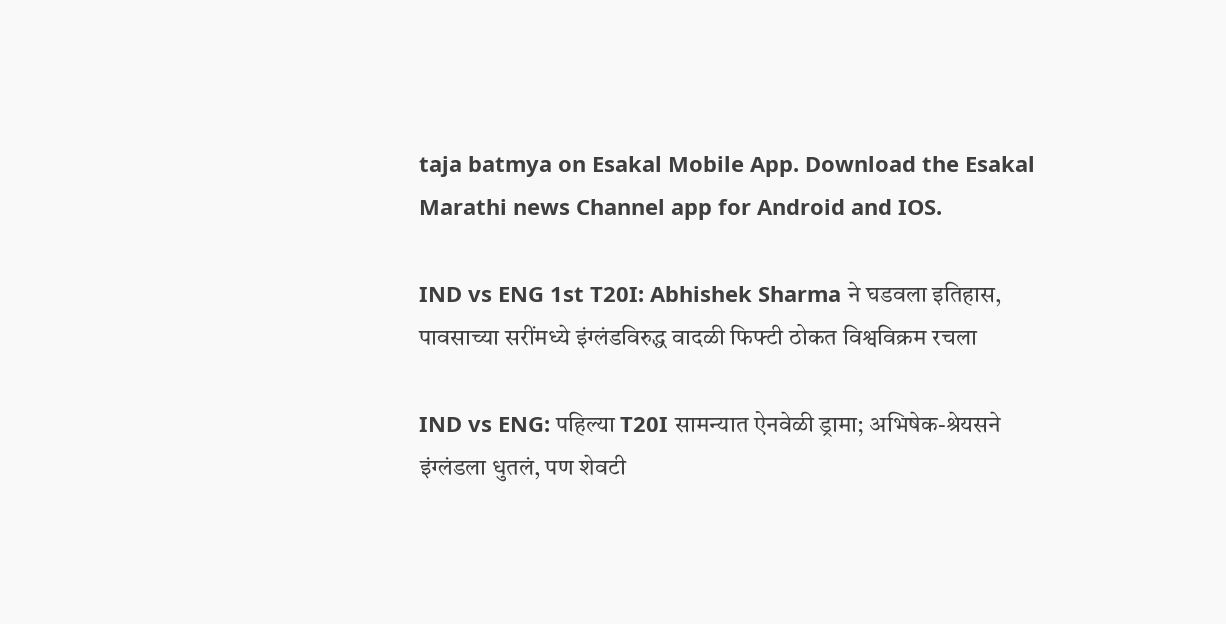taja batmya on Esakal Mobile App. Download the Esakal Marathi news Channel app for Android and IOS.

IND vs ENG 1st T20I: Abhishek Sharma ने घडवला इतिहास, पावसाच्या सरींमध्ये इंग्लंडविरुद्ध वादळी फिफ्टी ठोकत विश्वविक्रम रचला

IND vs ENG: पहिल्या T20I सामन्यात ऐनवेळी ड्रामा; अभिषेक-श्रेयसने इंग्लंडला धुतलं, पण शेवटी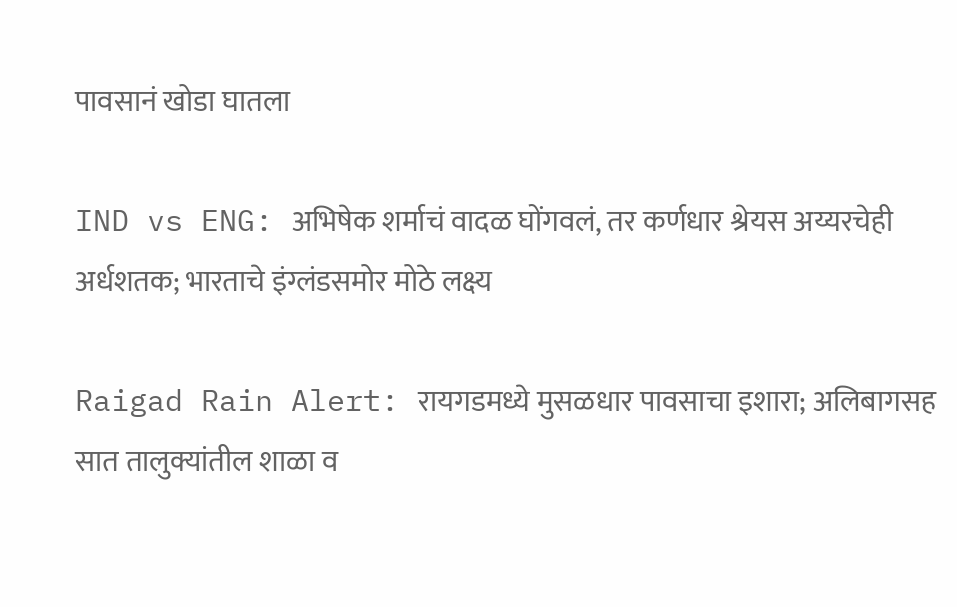पावसानं खोडा घातला

IND vs ENG: अभिषेक शर्माचं वादळ घोंगवलं, तर कर्णधार श्रेयस अय्यरचेही अर्धशतक; भारताचे इंग्लंडसमोर मोठे लक्ष्य

Raigad Rain Alert: रायगडमध्ये मुसळधार पावसाचा इशारा; अलिबागसह सात तालुक्यांतील शाळा व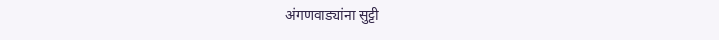अंगणवाड्यांना सुट्टी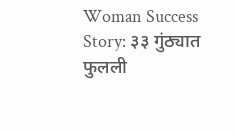Woman Success Story: ३३ गुंठ्यात फुलली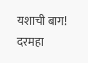यशाची बाग! दरमहा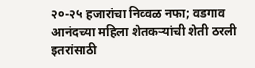२०-२५ हजारांचा निव्वळ नफा; वडगाव आनंदच्या महिला शेतकऱ्यांची शेती ठरली इतरांसाठी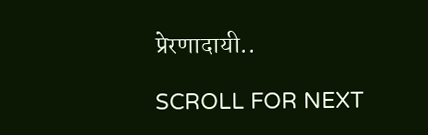प्रेरणादायी..

SCROLL FOR NEXT